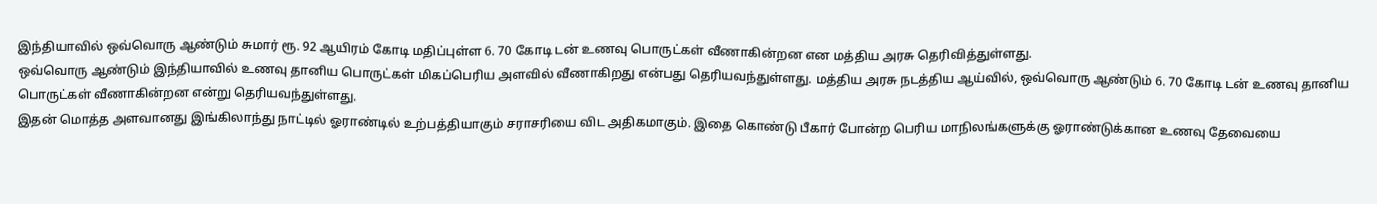இந்தியாவில் ஒவ்வொரு ஆண்டும் சுமார் ரூ. 92 ஆயிரம் கோடி மதிப்புள்ள 6. 70 கோடி டன் உணவு பொருட்கள் வீணாகின்றன என மத்திய அரசு தெரிவித்துள்ளது.
ஒவ்வொரு ஆண்டும் இந்தியாவில் உணவு தானிய பொருட்கள் மிகப்பெரிய அளவில் வீணாகிறது என்பது தெரியவந்துள்ளது. மத்திய அரசு நடத்திய ஆய்வில், ஒவ்வொரு ஆண்டும் 6. 70 கோடி டன் உணவு தானிய பொருட்கள் வீணாகின்றன என்று தெரியவந்துள்ளது.
இதன் மொத்த அளவானது இங்கிலாந்து நாட்டில் ஓராண்டில் உற்பத்தியாகும் சராசரியை விட அதிகமாகும். இதை கொண்டு பீகார் போன்ற பெரிய மாநிலங்களுக்கு ஓராண்டுக்கான உணவு தேவையை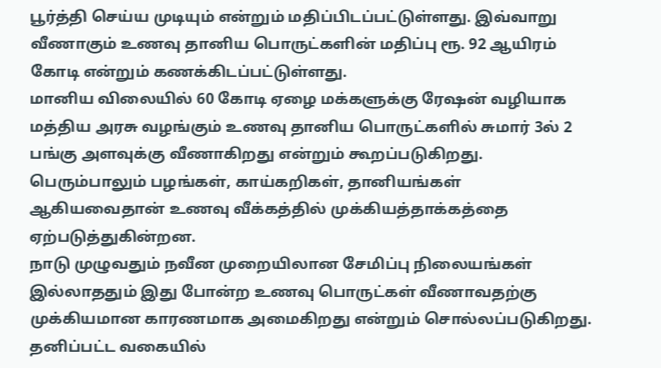பூர்த்தி செய்ய முடியும் என்றும் மதிப்பிடப்பட்டுள்ளது. இவ்வாறு வீணாகும் உணவு தானிய பொருட்களின் மதிப்பு ரூ. 92 ஆயிரம் கோடி என்றும் கணக்கிடப்பட்டுள்ளது.
மானிய விலையில் 60 கோடி ஏழை மக்களுக்கு ரேஷன் வழியாக மத்திய அரசு வழங்கும் உணவு தானிய பொருட்களில் சுமார் 3ல் 2 பங்கு அளவுக்கு வீணாகிறது என்றும் கூறப்படுகிறது. பெரும்பாலும் பழங்கள், காய்கறிகள், தானியங்கள் ஆகியவைதான் உணவு வீக்கத்தில் முக்கியத்தாக்கத்தை ஏற்படுத்துகின்றன.
நாடு முழுவதும் நவீன முறையிலான சேமிப்பு நிலையங்கள் இல்லாததும் இது போன்ற உணவு பொருட்கள் வீணாவதற்கு முக்கியமான காரணமாக அமைகிறது என்றும் சொல்லப்படுகிறது. தனிப்பட்ட வகையில்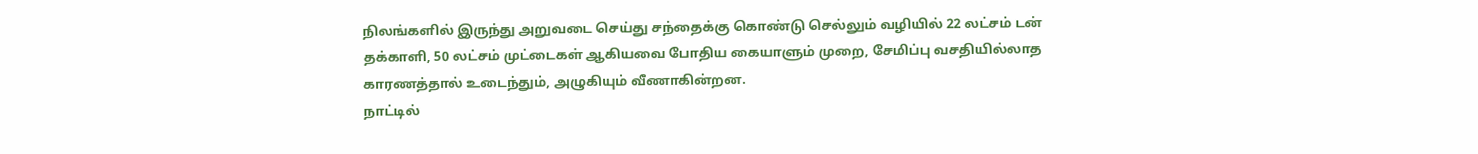நிலங்களில் இருந்து அறுவடை செய்து சந்தைக்கு கொண்டு செல்லும் வழியில் 22 லட்சம் டன் தக்காளி, 50 லட்சம் முட்டைகள் ஆகியவை போதிய கையாளும் முறை, சேமிப்பு வசதியில்லாத காரணத்தால் உடைந்தும், அழுகியும் வீணாகின்றன.
நாட்டில்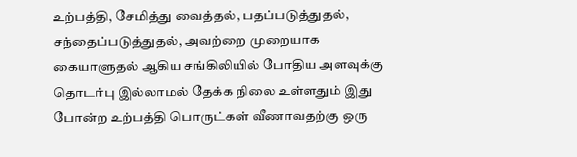உற்பத்தி, சேமித்து வைத்தல், பதப்படுத்துதல், சந்தைப்படுத்துதல், அவற்றை முறையாக கையாளுதல் ஆகிய சங்கிலியில் போதிய அளவுக்கு தொடர்பு இல்லாமல் தேக்க நிலை உள்ளதும் இது போன்ற உற்பத்தி பொருட்கள் வீணாவதற்கு ஒரு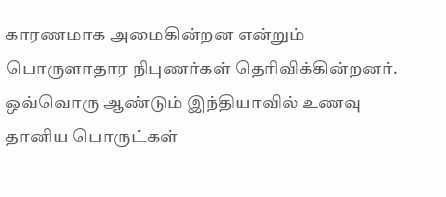காரணமாக அமைகின்றன என்றும் பொருளாதார நிபுணர்கள் தெரிவிக்கின்றனர்.
ஒவ்வொரு ஆண்டும் இந்தியாவில் உணவு தானிய பொருட்கள்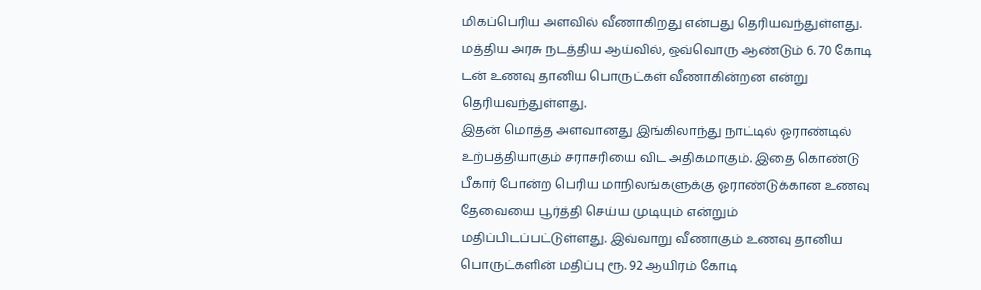மிகப்பெரிய அளவில் வீணாகிறது என்பது தெரியவந்துள்ளது. மத்திய அரசு நடத்திய ஆய்வில், ஒவ்வொரு ஆண்டும் 6. 70 கோடி டன் உணவு தானிய பொருட்கள் வீணாகின்றன என்று தெரியவந்துள்ளது.
இதன் மொத்த அளவானது இங்கிலாந்து நாட்டில் ஓராண்டில் உற்பத்தியாகும் சராசரியை விட அதிகமாகும். இதை கொண்டு பீகார் போன்ற பெரிய மாநிலங்களுக்கு ஓராண்டுக்கான உணவு தேவையை பூர்த்தி செய்ய முடியும் என்றும் மதிப்பிடப்பட்டுள்ளது. இவ்வாறு வீணாகும் உணவு தானிய பொருட்களின் மதிப்பு ரூ. 92 ஆயிரம் கோடி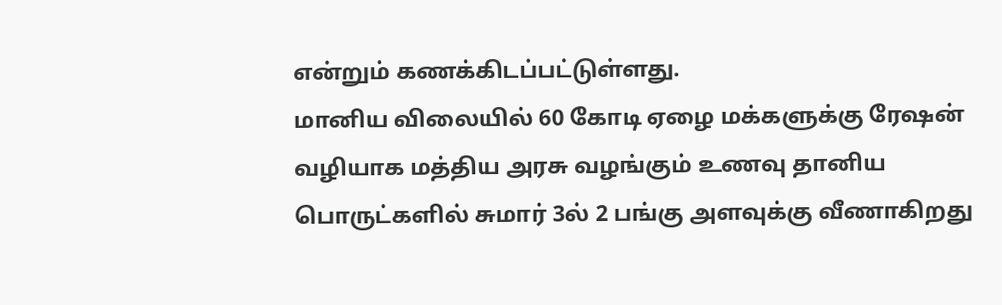என்றும் கணக்கிடப்பட்டுள்ளது.
மானிய விலையில் 60 கோடி ஏழை மக்களுக்கு ரேஷன் வழியாக மத்திய அரசு வழங்கும் உணவு தானிய பொருட்களில் சுமார் 3ல் 2 பங்கு அளவுக்கு வீணாகிறது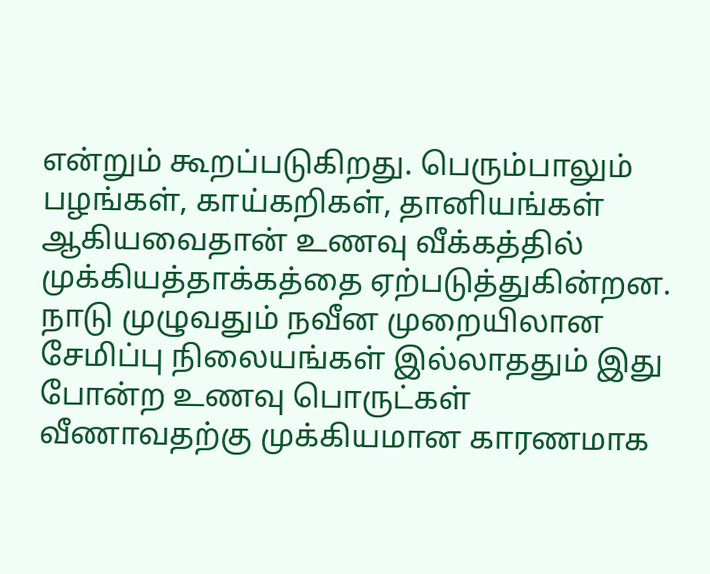என்றும் கூறப்படுகிறது. பெரும்பாலும் பழங்கள், காய்கறிகள், தானியங்கள் ஆகியவைதான் உணவு வீக்கத்தில் முக்கியத்தாக்கத்தை ஏற்படுத்துகின்றன.
நாடு முழுவதும் நவீன முறையிலான சேமிப்பு நிலையங்கள் இல்லாததும் இது போன்ற உணவு பொருட்கள் வீணாவதற்கு முக்கியமான காரணமாக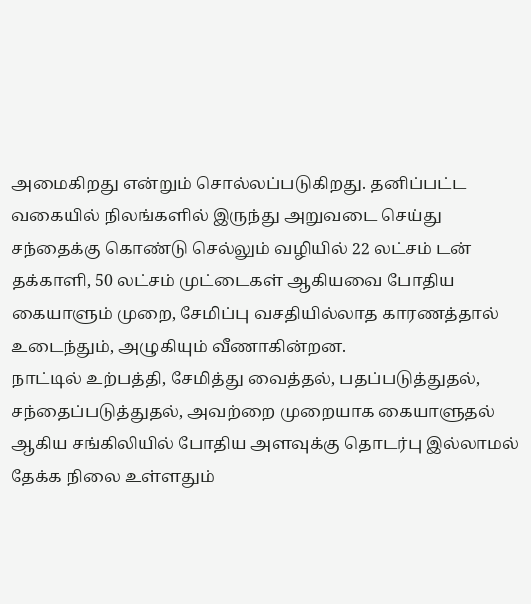அமைகிறது என்றும் சொல்லப்படுகிறது. தனிப்பட்ட வகையில் நிலங்களில் இருந்து அறுவடை செய்து சந்தைக்கு கொண்டு செல்லும் வழியில் 22 லட்சம் டன் தக்காளி, 50 லட்சம் முட்டைகள் ஆகியவை போதிய கையாளும் முறை, சேமிப்பு வசதியில்லாத காரணத்தால் உடைந்தும், அழுகியும் வீணாகின்றன.
நாட்டில் உற்பத்தி, சேமித்து வைத்தல், பதப்படுத்துதல், சந்தைப்படுத்துதல், அவற்றை முறையாக கையாளுதல் ஆகிய சங்கிலியில் போதிய அளவுக்கு தொடர்பு இல்லாமல் தேக்க நிலை உள்ளதும்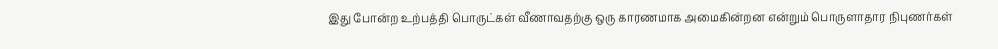இது போன்ற உற்பத்தி பொருட்கள் வீணாவதற்கு ஒரு காரணமாக அமைகின்றன என்றும் பொருளாதார நிபுணர்கள்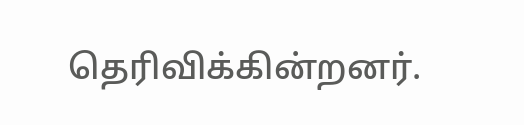தெரிவிக்கின்றனர்.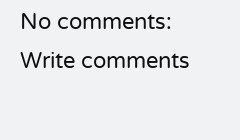No comments:
Write comments